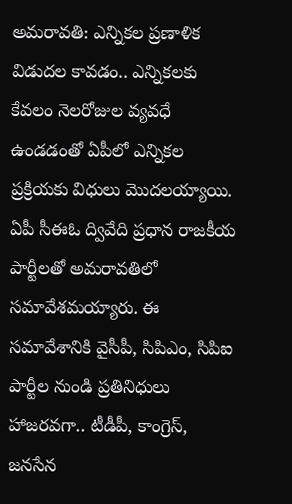అమరావతి: ఎన్నికల ప్రణాళిక విడుదల కావడం.. ఎన్నికలకు కేవలం నెలరోజుల వ్యవధే ఉండడంతో ఏపీలో ఎన్నికల ప్రక్రియకు విధులు మొదలయ్యాయి. ఏపీ సీఈఓ ద్వివేది ప్రధాన రాజకీయ పార్టీలతో అమరావతిలో సమావేశమయ్యారు. ఈ సమావేశానికి వైసీపీ, సిపిఎం, సిపిఐ పార్టీల నుండి ప్రతినిధులు హాజరవగా.. టీడీపీ, కాంగ్రెస్, జనసేన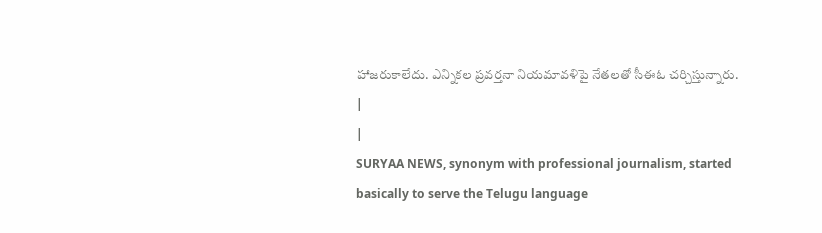హాజరుకాలేదు. ఎన్నికల ప్రవర్తనా నియమావళిపై నేతలతో సీఈఓ చర్చిస్తున్నారు.
|
|
SURYAA NEWS, synonym with professional journalism, started basically to serve the Telugu language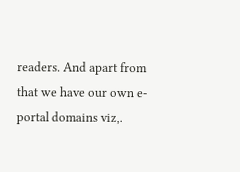readers. And apart from that we have our own e-portal domains viz,.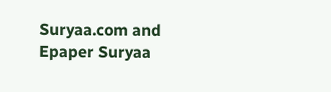Suryaa.com and Epaper Suryaa